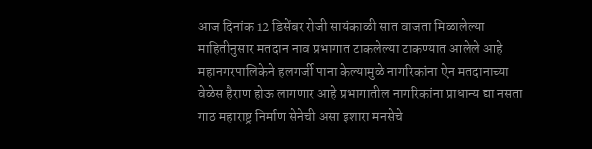आज दिनांक 12 डिसेंबर रोजी सायंकाळी सात वाजता मिळालेल्या माहितीनुसार मतदान नाव प्रभागात टाकलेल्या टाकण्यात आलेले आहे महानगरपालिकेने हलगर्जी पाना केल्यामुळे नागरिकांना ऐन मतदानाच्या वेळेस हैराण होऊ लागणार आहे प्रभागातील नागरिकांना प्राधान्य द्या नसता गाठ महाराष्ट्र निर्माण सेनेची असा इशारा मनसेचे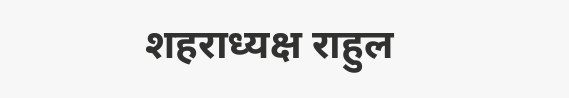शहराध्यक्ष राहुल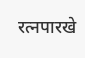रत्नपारखे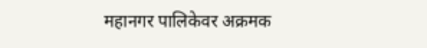महानगर पालिकेवर अक्रमक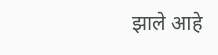झाले आहे